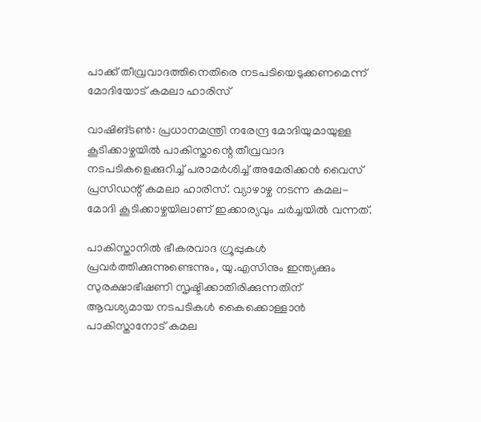പാക്ക് തീവ്രവാദത്തിനെതിരെ നടപടിയെടുക്കണമെന്ന് മോദിയോട് കമലാ ഹാരിസ്

വാഷിങ്ടണ്‍: പ്രധാനമന്ത്രി നരേന്ദ്ര മോദിയുമായുള്ള കൂടിക്കാഴ്ചയില്‍ പാകിസ്താന്റെ തീവ്രവാദ നടപടികളെക്കുറിച്ച് പരാമര്‍ശിച്ച് അമേരിക്കന്‍ വൈസ് പ്രസിഡന്റ് കമലാ ഹാരിസ്. വ്യാഴാഴ്ച നടന്ന കമല-മോദി കൂടിക്കാഴ്ചയിലാണ് ഇക്കാര്യവും ചര്‍ച്ചയില്‍ വന്നത്.

പാകിസ്താനില്‍ ഭീകരവാദ ഗ്രൂപ്പുകള്‍ പ്രവര്‍ത്തിക്കുന്നുണ്ടെന്നും, യു.എസിനും ഇന്ത്യക്കും സുരക്ഷാഭീഷണി സൃഷ്ടിക്കാതിരിക്കുന്നതിന് ആവശ്യമായ നടപടികള്‍ കൈക്കൊള്ളാന്‍ പാകിസ്താനോട് കമല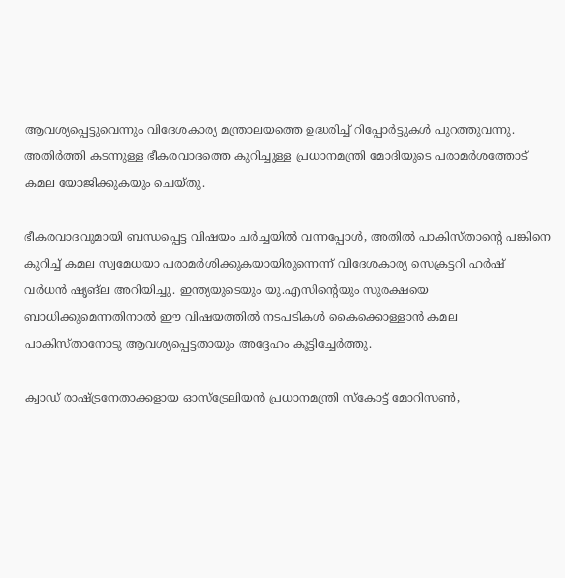ആവശ്യപ്പെട്ടുവെന്നും വിദേശകാര്യ മന്ത്രാലയത്തെ ഉദ്ധരിച്ച് റിപ്പോര്‍ട്ടുകള്‍ പുറത്തുവന്നു. അതിര്‍ത്തി കടന്നുള്ള ഭീകരവാദത്തെ കുറിച്ചുള്ള പ്രധാനമന്ത്രി മോദിയുടെ പരാമര്‍ശത്തോട് കമല യോജിക്കുകയും ചെയ്തു.

ഭീകരവാദവുമായി ബന്ധപ്പെട്ട വിഷയം ചര്‍ച്ചയില്‍ വന്നപ്പോള്‍, അതില്‍ പാകിസ്താന്റെ പങ്കിനെ കുറിച്ച് കമല സ്വമേധയാ പരാമര്‍ശിക്കുകയായിരുന്നെന്ന് വിദേശകാര്യ സെക്രട്ടറി ഹര്‍ഷ് വര്‍ധന്‍ ഷൃങ്‌ല അറിയിച്ചു. ഇന്ത്യയുടെയും യു.എസിന്റെയും സുരക്ഷയെ ബാധിക്കുമെന്നതിനാല്‍ ഈ വിഷയത്തില്‍ നടപടികള്‍ കൈക്കൊള്ളാന്‍ കമല പാകിസ്താനോടു ആവശ്യപ്പെട്ടതായും അദ്ദേഹം കൂട്ടിച്ചേര്‍ത്തു.

ക്വാഡ് രാഷ്ട്രനേതാക്കളായ ഓസ്‌ട്രേലിയന്‍ പ്രധാനമന്ത്രി സ്‌കോട്ട് മോറിസണ്‍,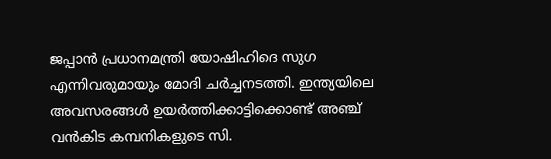ജപ്പാന്‍ പ്രധാനമന്ത്രി യോഷിഹിദെ സുഗ എന്നിവരുമായും മോദി ചര്‍ച്ചനടത്തി. ഇന്ത്യയിലെ അവസരങ്ങള്‍ ഉയര്‍ത്തിക്കാട്ടിക്കൊണ്ട് അഞ്ച് വന്‍കിട കമ്പനികളുടെ സി.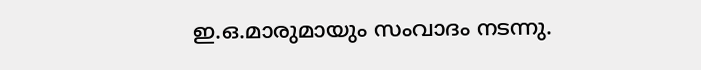ഇ.ഒ.മാരുമായും സംവാദം നടന്നു.